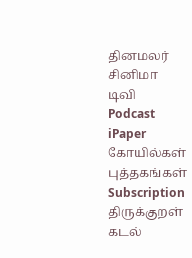தினமலர்
சினிமா
டிவி
Podcast
iPaper
கோயில்கள்
புத்தகங்கள்
Subscription
திருக்குறள்
கடல்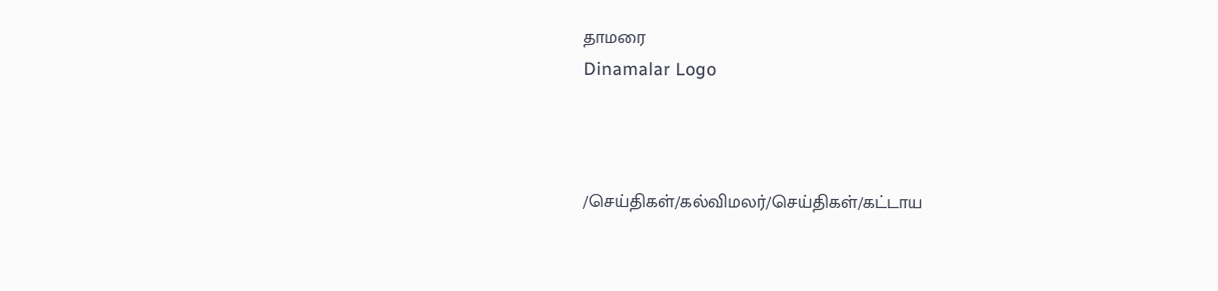தாமரை
Dinamalar Logo



/செய்திகள்/கல்விமலர்/செய்திகள்/கட்டாய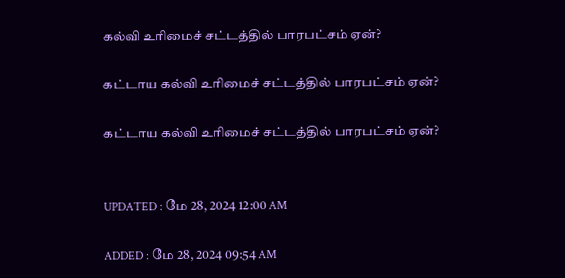கல்வி உரிமைச் சட்டத்தில் பாரபட்சம் ஏன்?

கட்டாய கல்வி உரிமைச் சட்டத்தில் பாரபட்சம் ஏன்?

கட்டாய கல்வி உரிமைச் சட்டத்தில் பாரபட்சம் ஏன்?


UPDATED : மே 28, 2024 12:00 AM

ADDED : மே 28, 2024 09:54 AM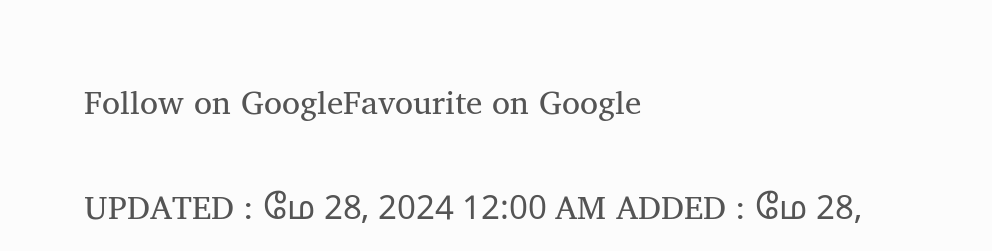Follow on GoogleFavourite on Google

UPDATED : மே 28, 2024 12:00 AM ADDED : மே 28,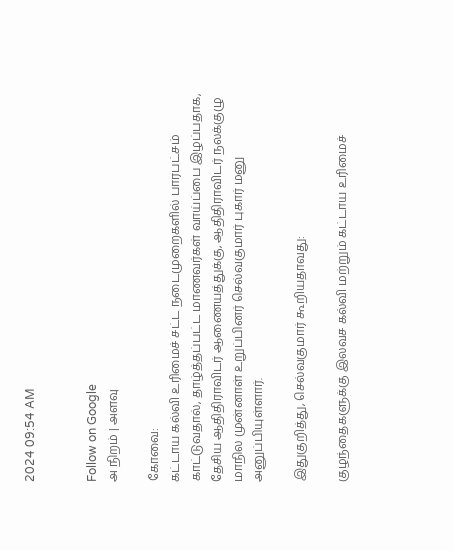2024 09:54 AM


Follow on Google
அ நிறம் | அளவு

கோவை:
கட்டாய கல்வி உரிமைச் சட்ட நடைமுறைகளில் பாரபட்சம் காட்டுவதால், தாழ்த்தப்பட்ட மாணவர்கள் வாய்ப்பை இழப்பதாக, தேசிய ஆதிதிராவிடர் ஆணையத்துக்கு, ஆதிதிராவிடர் நலக்குழு மாநில முன்னாள் உறுப்பினர் செல்வகுமார் புகார் மனு அனுப்பியுள்ளார்.

இதுகுறித்து, செல்வகுமார் கூறியதாவது:

குழந்தைகளுக்கு இலவச கல்வி மற்றும் கட்டாய உரிமைச்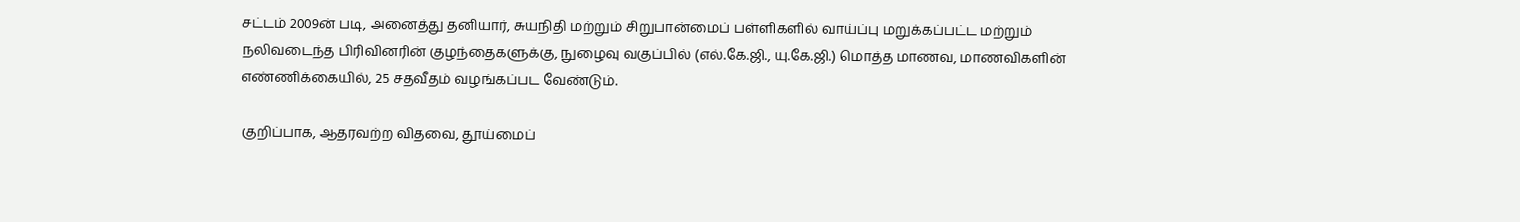சட்டம் 2009ன் படி, அனைத்து தனியார், சுயநிதி மற்றும் சிறுபான்மைப் பள்ளிகளில் வாய்ப்பு மறுக்கப்பட்ட மற்றும் நலிவடைந்த பிரிவினரின் குழந்தைகளுக்கு, நுழைவு வகுப்பில் (எல்.கே.ஜி., யு.கே.ஜி.) மொத்த மாணவ, மாணவிகளின் எண்ணிக்கையில், 25 சதவீதம் வழங்கப்பட வேண்டும்.

குறிப்பாக, ஆதரவற்ற விதவை, தூய்மைப்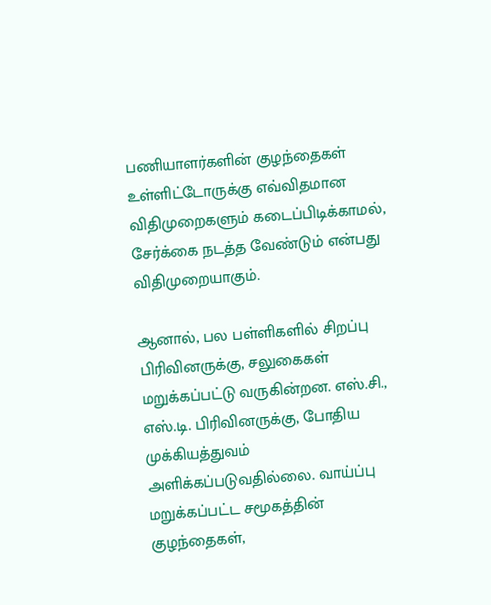பணியாளர்களின் குழந்தைகள் உள்ளிட்டோருக்கு எவ்விதமான விதிமுறைகளும் கடைப்பிடிக்காமல், சேர்க்கை நடத்த வேண்டும் என்பது விதிமுறையாகும்.

ஆனால், பல பள்ளிகளில் சிறப்பு பிரிவினருக்கு, சலுகைகள் மறுக்கப்பட்டு வருகின்றன. எஸ்.சி., எஸ்.டி. பிரிவினருக்கு, போதிய முக்கியத்துவம் அளிக்கப்படுவதில்லை. வாய்ப்பு மறுக்கப்பட்ட சமூகத்தின் குழந்தைகள்,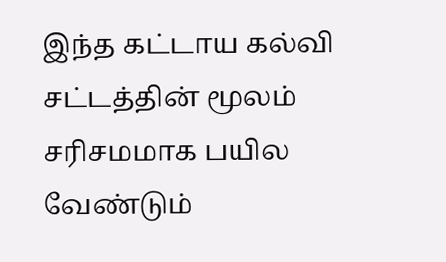இந்த கட்டாய கல்வி சட்டத்தின் மூலம் சரிசமமாக பயில வேண்டும்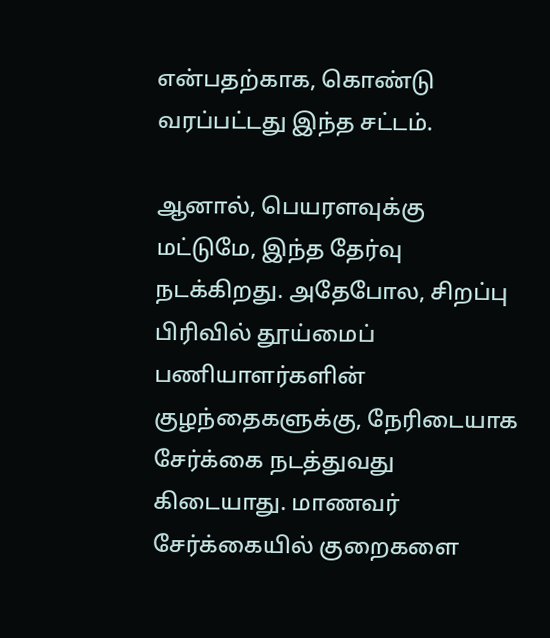என்பதற்காக, கொண்டு வரப்பட்டது இந்த சட்டம்.

ஆனால், பெயரளவுக்கு மட்டுமே, இந்த தேர்வு நடக்கிறது. அதேபோல, சிறப்பு பிரிவில் தூய்மைப் பணியாளர்களின் குழந்தைகளுக்கு, நேரிடையாக சேர்க்கை நடத்துவது கிடையாது. மாணவர் சேர்க்கையில் குறைகளை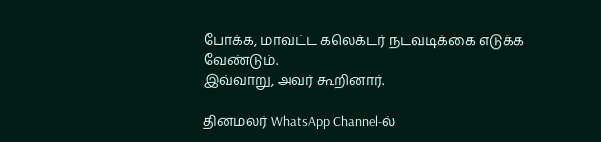போக்க, மாவட்ட கலெக்டர் நடவடிக்கை எடுக்க வேண்டும்.
இவ்வாறு, அவர் கூறினார்.

தினமலர் WhatsApp Channel-ல்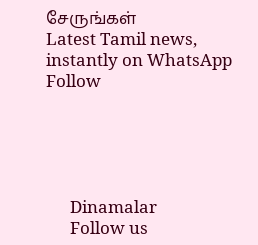சேருங்கள்
Latest Tamil news, instantly on WhatsApp
Follow





      Dinamalar
      Follow us